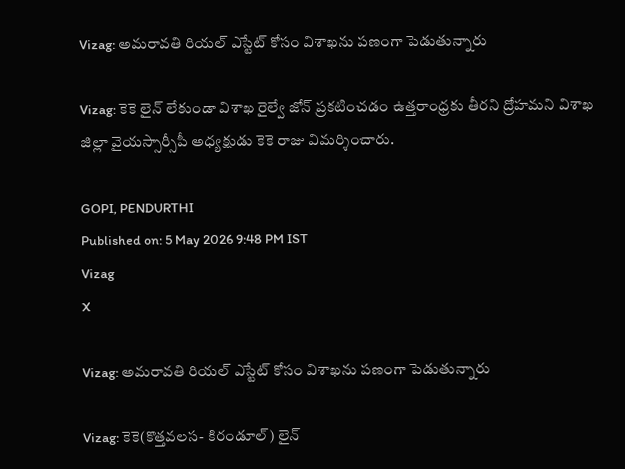Vizag: అమరావతి రియల్ ఎస్టేట్ కోసం విశాఖను పణంగా పెడుతున్నారు

Vizag: కెకె లైన్ లేకుండా విశాఖ రైల్వే జోన్ ప్రకటించడం ఉత్తరాంధ్రకు తీరని ద్రోహమని విశాఖ జిల్లా వైయ‌స్సార్సీపీ అధ్యక్షుడు కెకె రాజు విమర్శించారు.

GOPI, PENDURTHI
Published on: 5 May 2026 9:48 PM IST
Vizag
X

Vizag: అమరావతి రియల్ ఎస్టేట్ కోసం విశాఖను పణంగా పెడుతున్నారు

Vizag: కెకె(కొత్త‌వ‌ల‌స‌- కిరండూల్‌) లైన్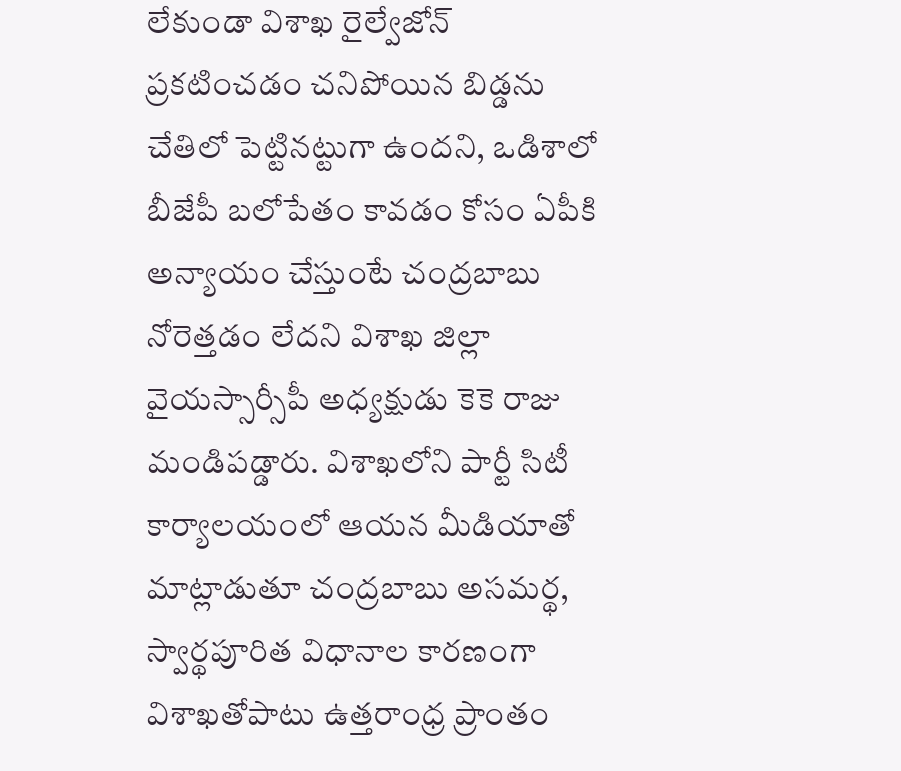లేకుండా విశాఖ రైల్వేజోన్ ప్ర‌క‌టించ‌డం చ‌నిపోయిన బిడ్డ‌ను చేతిలో పెట్టిన‌ట్టుగా ఉంద‌ని, ఒడిశాలో బీజేపీ బ‌లోపేతం కావ‌డం కోసం ఏపీకి అన్యాయం చేస్తుంటే చంద్ర‌బాబు నోరెత్త‌డం లేద‌ని విశాఖ జిల్లా వైయ‌స్సార్సీపీ అధ్య‌క్షుడు కెకె రాజు మండిప‌డ్డారు. విశాఖలోని పార్టీ సిటీ కార్యాల‌యంలో ఆయ‌న మీడియాతో మాట్లాడుతూ చంద్ర‌బాబు అసమ‌ర్థ‌, స్వార్థ‌పూరిత విధానాల కార‌ణంగా విశాఖ‌తోపాటు ఉత్త‌రాంధ్ర ప్రాంతం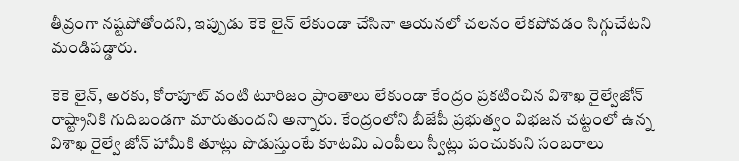తీవ్రంగా న‌ష్టపోతోంద‌ని, ఇప్పుడు కెకె లైన్ లేకుండా చేసినా ఆయ‌నలో చ‌ల‌నం లేక‌పోవ‌డం సిగ్గుచేట‌ని మండిప‌డ్డారు.

కెకె లైన్, అర‌కు, కోరాపూట్ వంటి టూరిజం ప్రాంతాలు లేకుండా కేంద్రం ప్ర‌క‌టించిన విశాఖ రైల్వేజోన్ రాష్ట్రానికి గుదిబండ‌గా మారుతుంద‌ని అన్నారు. కేంద్రంలోని బీజేపీ ప్ర‌భుత్వం విభ‌జ‌న చ‌ట్టంలో ఉన్న విశాఖ రైల్వే జోన్ హామీకి తూట్లు పొడుస్తుంటే కూట‌మి ఎంపీలు స్వీట్లు పంచుకుని సంబ‌రాలు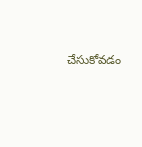చేసుకోవ‌డం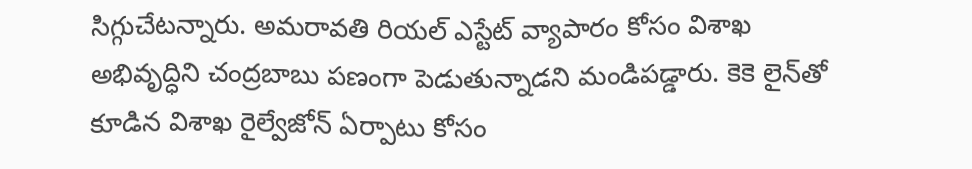సిగ్గుచేట‌న్నారు. అమ‌రావ‌తి రియ‌ల్ ఎస్టేట్ వ్యాపారం కోసం విశాఖ అభివృద్ధిని చంద్ర‌బాబు ప‌ణంగా పెడుతున్నాడని మండిప‌డ్డారు. కెకె లైన్‌తో కూడిన విశాఖ రైల్వేజోన్ ఏర్పాటు కోసం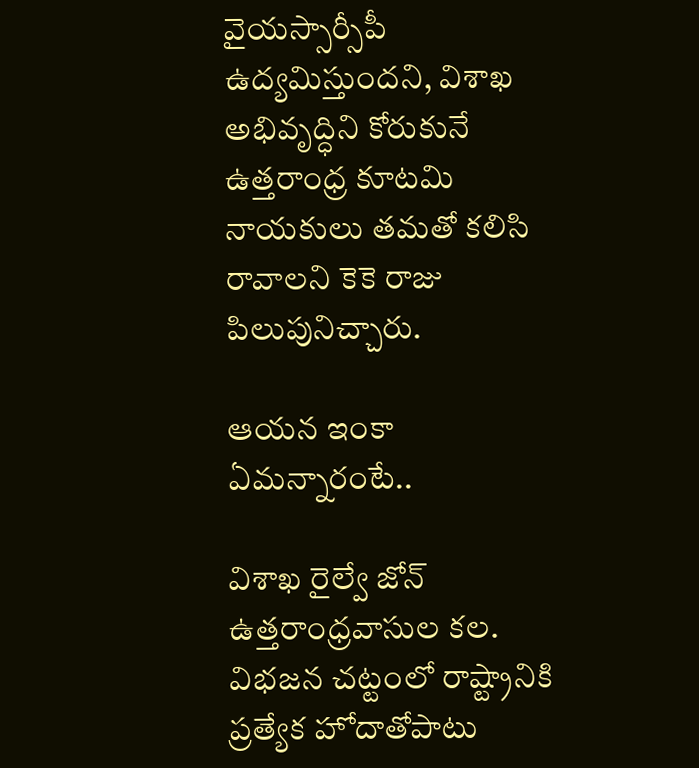వైయ‌స్సార్సీపీ ఉద్య‌మిస్తుందని, విశాఖ అభివృద్ధిని కోరుకునే ఉత్త‌రాంధ్ర‌ కూట‌మి నాయ‌కులు త‌మ‌తో క‌లిసి రావాల‌ని కెకె రాజు పిలుపునిచ్చారు.

ఆయ‌న ఇంకా ఏమ‌న్నారంటే..

విశాఖ రైల్వే జోన్ ఉత్త‌రాంధ్రవాసుల క‌ల‌. విభ‌జ‌న చ‌ట్టంలో రాష్ట్రానికి ప్ర‌త్యేక హోదాతోపాటు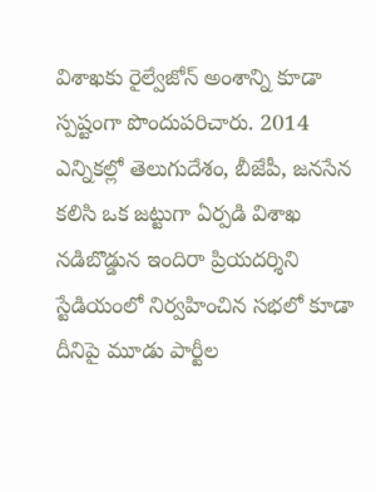విశాఖకు రైల్వేజోన్ అంశాన్ని కూడా స్ప‌ష్టంగా పొందుప‌రిచారు. 2014 ఎన్నిక‌ల్లో తెలుగుదేశం, బీజేపీ, జ‌న‌సేన క‌లిసి ఒక జ‌ట్టుగా ఏర్ప‌డి విశాఖ న‌డిబొడ్డున ఇందిరా ప్రియ‌ద‌ర్శిని స్టేడియంలో నిర్వ‌హించిన స‌భ‌లో కూడా దీనిపై మూడు పార్టీల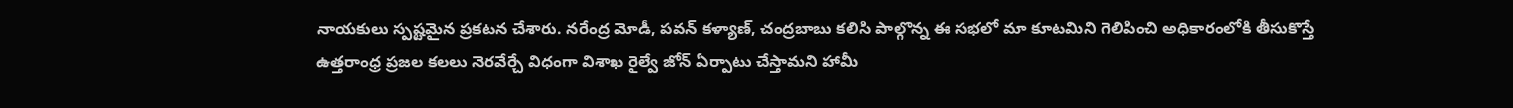నాయ‌కులు స్ప‌ష్టమైన ప్ర‌క‌ట‌న చేశారు. న‌రేంద్ర మోడీ, ప‌వ‌న్ క‌ళ్యాణ్‌, చంద్ర‌బాబు క‌లిసి పాల్గొన్న ఈ స‌భ‌లో మా కూట‌మిని గెలిపించి అధికారంలోకి తీసుకొస్తే ఉత్త‌రాంధ్ర ప్ర‌జ‌ల క‌లలు నెర‌వేర్చే విధంగా విశాఖ రైల్వే జోన్ ఏర్పాటు చేస్తామ‌ని హామీ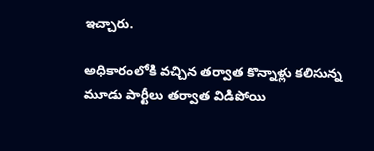ఇచ్చారు.

అధికారంలోకి వ‌చ్చిన త‌ర్వాత కొన్నాళ్లు క‌లిసున్న మూడు పార్టీలు త‌ర్వాత విడిపోయి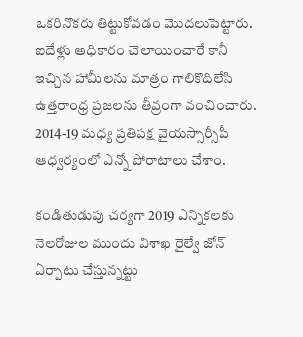ఒక‌రినొక‌రు తిట్టుకోవ‌డం మొద‌లుపెట్టారు. ఐదేళ్లు అధికారం చెలాయించారే కానీ ఇచ్చిన హామీల‌ను మాత్రం గాలికొదిలేసి ఉత్త‌రాంధ్ర ప్ర‌జ‌ల‌ను తీవ్రంగా వంచించారు. 2014-19 మ‌ధ్య ప్ర‌తిప‌క్ష వైయ‌స్సార్సీపీ ఆధ్వ‌ర్యంలో ఎన్నో పోరాటాలు చేశాం.

కండితుడుపు చ‌ర్య‌గా 2019 ఎన్నిక‌ల‌కు నెల‌రోజుల ముందు విశాఖ రైల్వే జోన్ ఏర్పాటు చేస్తున్నట్టు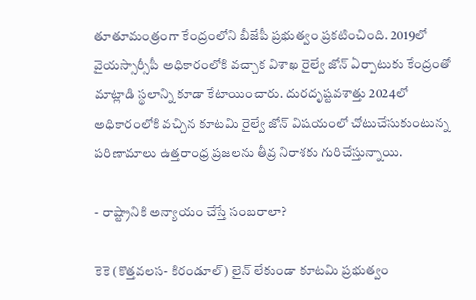తూతూమంత్రంగా కేంద్రంలోని బీజేపీ ప్ర‌భుత్వం ప్ర‌క‌టించింది. 2019లో వైయ‌స్సార్సీపీ అధికారంలోకి వ‌చ్చాక విశాఖ రైల్వే జోన్ ఏర్పాటుకు కేంద్రంతో మాట్లాడి స్థ‌లాన్ని కూడా కేటాయించారు. దుర‌దృష్ట‌వ‌శాత్తు 2024లో అధికారంలోకి వ‌చ్చిన కూట‌మి రైల్వే జోన్ విష‌యంలో చోటుచేసుకుంటున్న ప‌రిణామాలు ఉత్త‌రాంధ్ర ప్ర‌జ‌ల‌ను తీవ్ర నిరాశ‌కు గురిచేస్తున్నాయి.

- రాష్ట్రానికి అన్యాయం చేస్తే సంబ‌రాలా?

కెకె (కొత్త‌వ‌ల‌స- కిరండూల్‌) లైన్ లేకుండా కూట‌మి ప్ర‌భుత్వం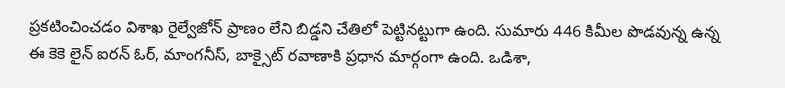ప్ర‌క‌టించించ‌డం విశాఖ రైల్వేజోన్ ప్రాణం లేని బిడ్డని చేతిలో పెట్టిన‌ట్టుగా ఉంది. సుమారు 446 కిమీల పొడ‌వున్న ఉన్న ఈ కెకె లైన్ ఐర‌న్ ఓర్‌, మాంగ‌నీస్, బాక్సైట్ రవాణాకి ప్ర‌ధాన మార్గంగా ఉంది. ఒడిశా,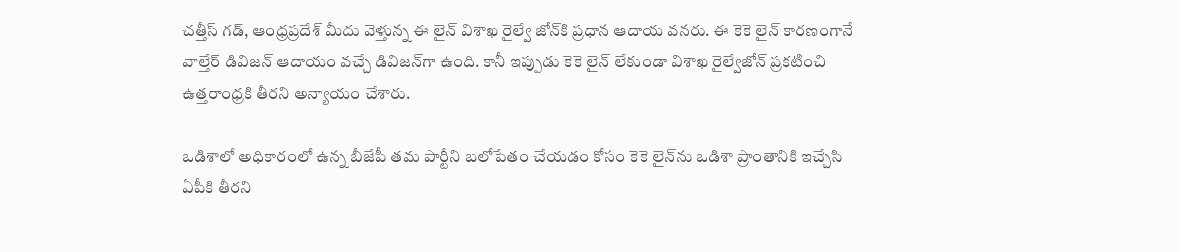చ‌త్తీస్ ‌గ‌డ్‌, ఆంధ్ర‌ప్ర‌దేశ్ మీదు వెళ్తున్న ఈ లైన్ విశాఖ రైల్వే జోన్‌కి ప్ర‌ధాన ఆదాయ వ‌న‌రు. ఈ కెకె లైన్ కార‌ణంగానే వాల్తేర్ డివిజ‌న్ ఆదాయం వ‌చ్చే డివిజ‌న్‌గా ఉంది. కానీ ఇప్పుడు కెకె లైన్ లేకుండా విశాఖ రైల్వేజోన్ ప్ర‌క‌టించి ఉత్త‌రాంధ్ర‌కి తీర‌ని అన్యాయం చేశారు.

ఒడిశాలో అధికారంలో ఉన్న బీజేపీ త‌మ పార్టీని బ‌లోపేతం చేయ‌డం కోసం కెకె లైన్‌ను ఒడిశా ప్రాంతానికి ఇచ్చేసి ఏపీకి తీర‌ని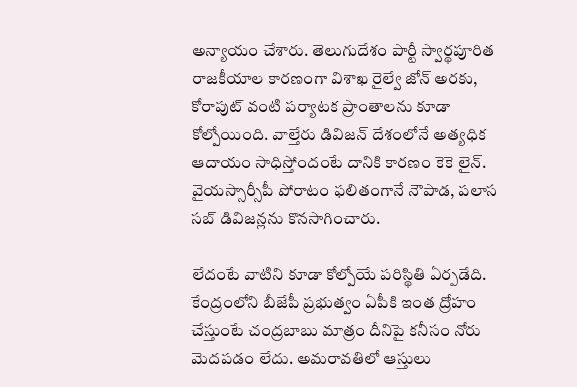అన్యాయం చేశారు. తెలుగుదేశం పార్టీ స్వార్థ‌పూరిత రాజ‌కీయాల కార‌ణంగా విశాఖ రైల్వే జోన్ అర‌కు, కోరాపుట్ వంటి ప‌ర్యాట‌క ప్రాంతాల‌ను కూడా కోల్పోయింది. వాల్తేరు డివిజ‌న్ దేశంలోనే అత్య‌ధిక ఆదాయం సాధిస్తోందంటే దానికి కార‌ణం కెకె లైన్‌. వైయ‌స్సార్సీపీ పోరాటం ఫ‌లితంగానే నౌపాడ‌, ప‌లాస స‌బ్‌ డివిజ‌న్లను కొనసాగించారు.

లేదంటే వాటిని కూడా కోల్పోయే ప‌రిస్థితి ఏర్ప‌డేది. కేంద్రంలోని బీజేపీ ప్ర‌భుత్వం ఏపీకి ఇంత ద్రోహం చేస్తుంటే చంద్ర‌బాబు మాత్రం దీనిపై క‌నీసం నోరు మెద‌ప‌డం లేదు. అమ‌రావ‌తిలో ఆస్తులు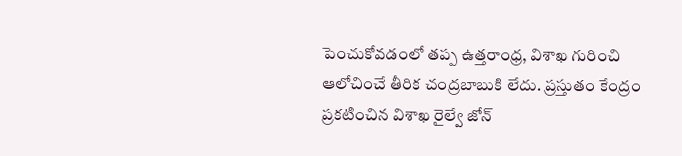పెంచుకోవ‌డంలో త‌ప్ప ఉత్త‌రాంధ్ర‌, విశాఖ గురించి ఆలోచించే తీరిక చంద్ర‌బాబుకి లేదు. ప్ర‌స్తుతం కేంద్రం ప్ర‌క‌టించిన విశాఖ రైల్వే జోన్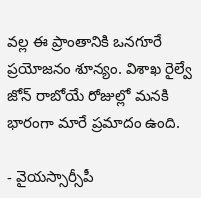వ‌ల్ల ఈ ప్రాంతానికి ఒన‌గూరే ప్ర‌యోజ‌నం శూన్యం. విశాఖ రైల్వే జోన్ రాబోయే రోజుల్లో మ‌న‌కి భారంగా మారే ప్రమాదం ఉంది.

- వైయ‌స్సార్సీపీ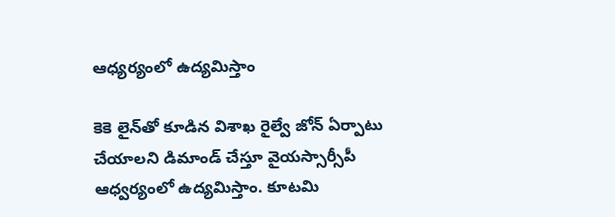ఆధ్య‌ర్యంలో ఉద్య‌మిస్తాం

కెకె లైన్‌తో కూడిన విశాఖ రైల్వే జోన్ ఏర్పాటు చేయాల‌ని డిమాండ్ చేస్తూ వైయ‌స్సార్సీపీ ఆధ్వ‌ర్యంలో ఉద్య‌మిస్తాం. కూట‌మి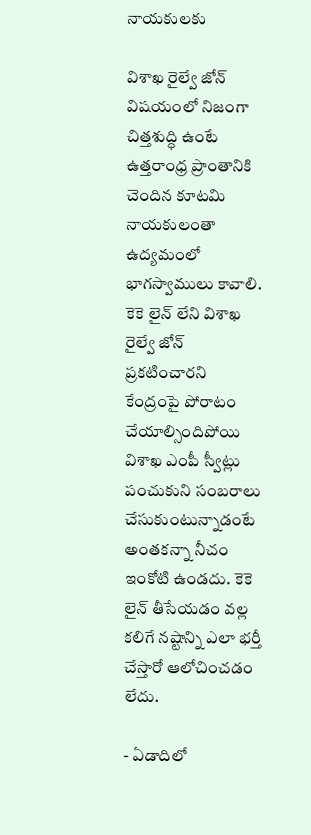నాయ‌కుల‌కు

విశాఖ రైల్వే జోన్ విష‌యంలో నిజంగా చిత్త‌శుద్ధి ఉంటే ఉత్త‌రాంధ్ర ప్రాంతానికి చెందిన కూట‌మి నాయ‌కులంతా ఉద్య‌మంలో భాగ‌స్వాములు కావాలి. కెకె లైన్ లేని విశాఖ రైల్వే జోన్ ప్ర‌క‌టించార‌ని కేంద్రంపై పోరాటం చేయాల్సిందిపోయి విశాఖ ఎంపీ స్వీట్లు పంచుకుని సంబరాలు చేసుకుంటున్నాడంటే అంత‌క‌న్నా నీచం ఇంకోటి ఉండ‌దు. కెకె లైన్ తీసేయ‌డం వ‌ల్ల క‌లిగే న‌ష్టాన్ని ఎలా భ‌ర్తీ చేస్తారో ఆలోచించ‌డం లేదు.

- ఏడాదిలో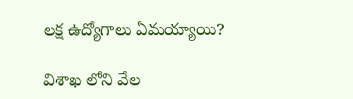ల‌క్ష ఉద్యోగాలు ఏమ‌య్యాయి?

విశాఖ‌ లోని వేల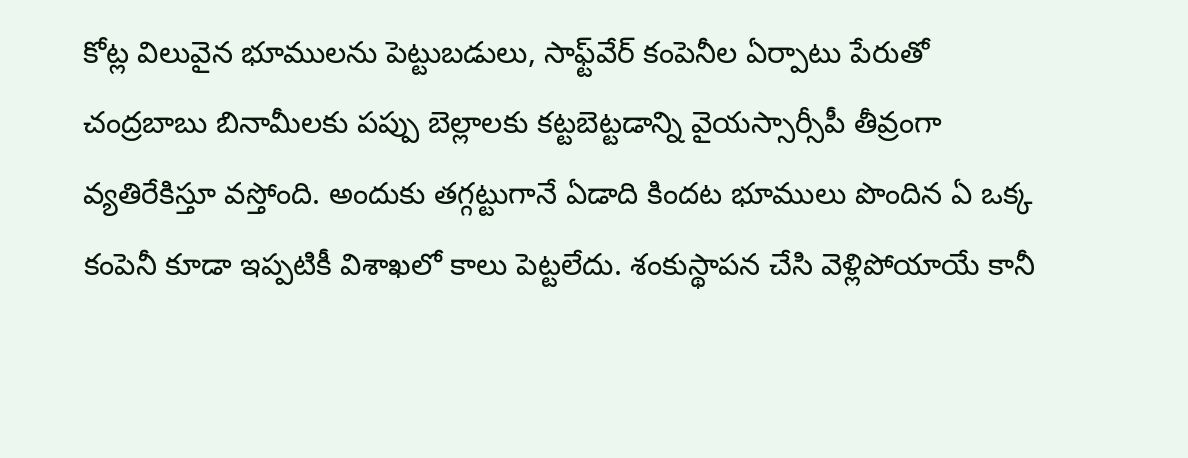కోట్ల విలువైన భూముల‌ను పెట్టుబ‌డులు, సాఫ్ట్‌వేర్ కంపెనీల ఏర్పాటు పేరుతో చంద్ర‌బాబు బినామీల‌కు పప్పు బెల్లాల‌కు క‌ట్ట‌బెట్ట‌డాన్ని వైయ‌స్సార్సీపీ తీవ్రంగా వ్య‌తిరేకిస్తూ వ‌స్తోంది. అందుకు త‌గ్గ‌ట్టుగానే ఏడాది కింద‌ట భూములు పొందిన ఏ ఒక్క కంపెనీ కూడా ఇప్ప‌టికీ విశాఖ‌లో కాలు పెట్ట‌లేదు. శంకుస్థాప‌న చేసి వెళ్లిపోయాయే కానీ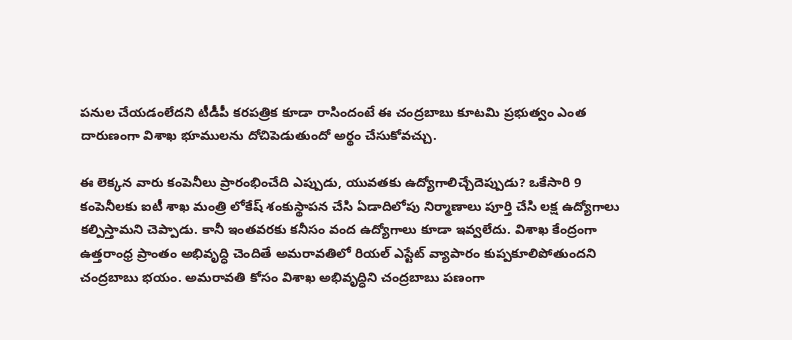ప‌నుల చేయ‌డంలేద‌ని టీడీపీ క‌ర‌ప‌త్రిక కూడా రాసిందంటే ఈ చంద్ర‌బాబు కూట‌మి ప్ర‌భుత్వం ఎంత దారుణంగా విశాఖ భూముల‌ను దోచిపెడుతుందో అర్థం చేసుకోవ‌చ్చు.

ఈ లెక్క‌న వారు కంపెనీలు ప్రారంభించేది ఎప్పుడు, యువ‌త‌కు ఉద్యోగాలిచ్చేదెప్పుడు? ఒకేసారి 9 కంపెనీల‌కు ఐటీ శాఖ‌ మంత్రి లోకేష్ శంకుస్థాప‌న చేసి ఏడాదిలోపు నిర్మాణాలు పూర్తి చేసి ల‌క్ష ఉద్యోగాలు క‌ల్పిస్తామ‌ని చెప్పాడు. కానీ ఇంత‌వ‌ర‌కు క‌నీసం వంద ఉద్యోగాలు కూడా ఇవ్వ‌లేదు. విశాఖ కేంద్రంగా ఉత్త‌రాంధ్ర ప్రాంతం అభివృద్ధి చెందితే అమ‌రావ‌తిలో రియ‌ల్ ఎస్టేట్ వ్యాపారం కుప్ప‌కూలిపోతుంద‌ని చంద్ర‌బాబు భ‌యం. అమ‌రావ‌తి కోసం విశాఖ అభివృద్ధిని చంద్ర‌బాబు ప‌ణంగా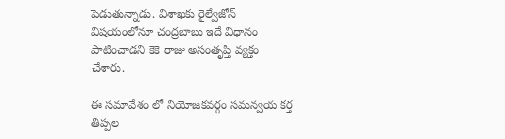పెడుతున్నాడు. విశాఖ‌కు రైల్వేజోన్ విష‌యంలోనూ చంద్ర‌బాబు ఇదే విధానం పాటించాడని కెకె రాజు అసంతృప్తి వ్య‌క్తం చేశారు.

ఈ సమావేశం లో నియోజకవర్గం సమన్వయ కర్త తిప్పల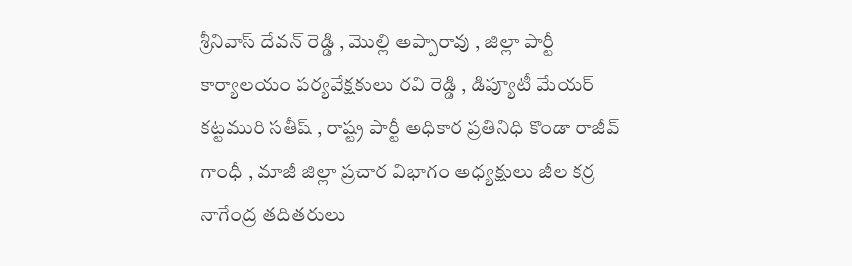శ్రీనివాస్ దేవన్ రెడ్డి , మొల్లి అప్పారావు , జిల్లా పార్టీ కార్యాలయం పర్యవేక్షకులు రవి రెడ్డి , డిప్యూటీ మేయర్ కట్టమురి సతీష్ , రాష్ట్ర పార్టీ అధికార ప్రతినిధి కొండా రాజీవ్ గాంధీ , మాజీ జిల్లా ప్రచార విభాగం అధ్యక్షులు జీల కర్ర నాగేంద్ర తదితరులు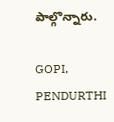పాల్గొన్నారు.

GOPI, PENDURTHI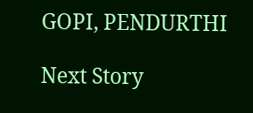GOPI, PENDURTHI

Next Story